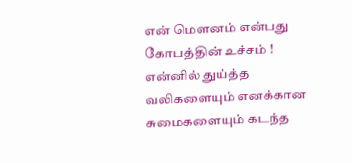என் மௌனம் என்பது கோபத்தின் உச்சம் ! என்னில் துய்த்த வலிகளையும் எனக்கான சுமைகளையும் கடந்த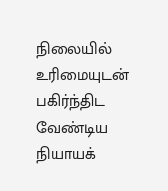நிலையில் உரிமையுடன் பகிர்ந்திட வேண்டிய நியாயக்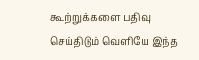கூற்றுக்களை பதிவு செய்திடும் வெளியே இந்த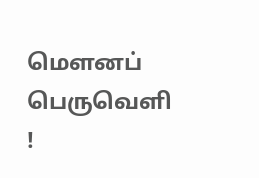மௌனப் பெருவெளி !